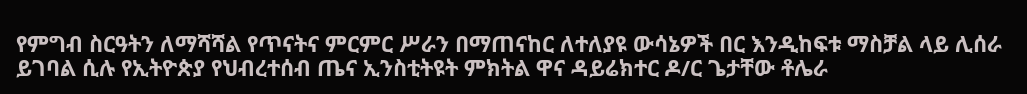የምግብ ስርዓትን ለማሻሻል የጥናትና ምርምር ሥራን በማጠናከር ለተለያዩ ውሳኔዎች በር እንዲከፍቱ ማስቻል ላይ ሊሰራ ይገባል ሲሉ የኢትዮጵያ የህብረተሰብ ጤና ኢንስቲትዩት ምክትል ዋና ዳይሬክተር ዶ/ር ጌታቸው ቶሌራ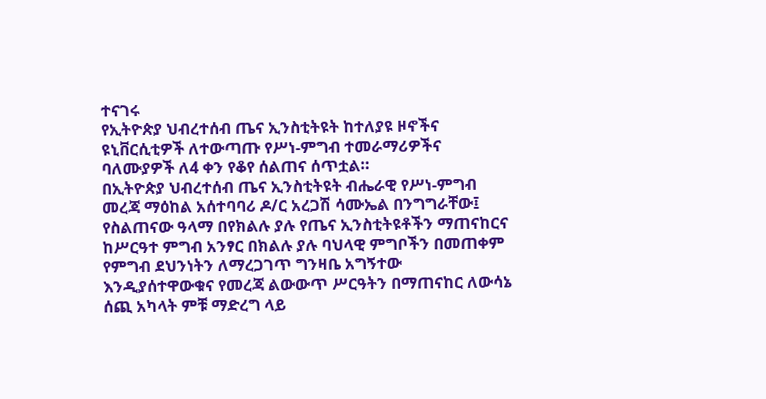ተናገሩ
የኢትዮጵያ ህብረተሰብ ጤና ኢንስቲትዩት ከተለያዩ ዞኖችና ዩኒቨርሲቲዎች ለተውጣጡ የሥነ-ምግብ ተመራማሪዎችና ባለሙያዎች ለ4 ቀን የቆየ ሰልጠና ሰጥቷል።
በኢትዮጵያ ህብረተሰብ ጤና ኢንስቲትዩት ብሔራዊ የሥነ-ምግብ መረጃ ማዕከል አሰተባባሪ ዶ/ር አረጋሽ ሳሙኤል በንግግራቸው፤ የስልጠናው ዓላማ በየክልሉ ያሉ የጤና ኢንስቲትዩቶችን ማጠናከርና ከሥርዓተ ምግብ አንፃር በክልሉ ያሉ ባህላዊ ምግቦችን በመጠቀም የምግብ ደህንነትን ለማረጋገጥ ግንዛቤ አግኝተው እንዲያሰተዋውቁና የመረጃ ልውውጥ ሥርዓትን በማጠናከር ለውሳኔ ሰጪ አካላት ምቹ ማድረግ ላይ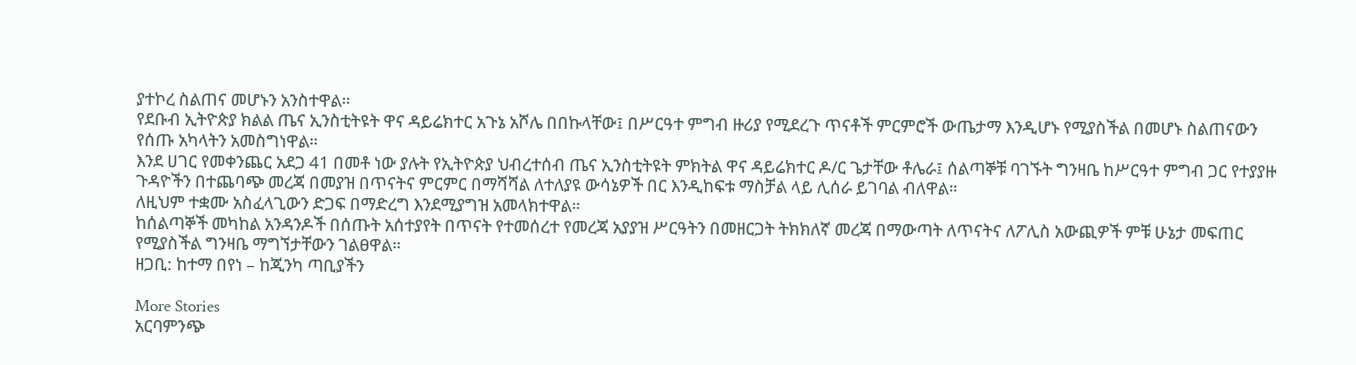ያተኮረ ስልጠና መሆኑን አንስተዋል።
የደቡብ ኢትዮጵያ ክልል ጤና ኢንስቲትዩት ዋና ዳይሬክተር አጉኔ አሾሌ በበኩላቸው፤ በሥርዓተ ምግብ ዙሪያ የሚደረጉ ጥናቶች ምርምሮች ውጤታማ እንዲሆኑ የሚያስችል በመሆኑ ስልጠናውን የሰጡ አካላትን አመስግነዋል።
እንደ ሀገር የመቀንጨር አደጋ 41 በመቶ ነው ያሉት የኢትዮጵያ ህብረተሰብ ጤና ኢንስቲትዩት ምክትል ዋና ዳይሬክተር ዶ/ር ጌታቸው ቶሌራ፤ ሰልጣኞቹ ባገኙት ግንዛቤ ከሥርዓተ ምግብ ጋር የተያያዙ ጉዳዮችን በተጨባጭ መረጃ በመያዝ በጥናትና ምርምር በማሻሻል ለተለያዩ ውሳኔዎች በር እንዲከፍቱ ማስቻል ላይ ሊሰራ ይገባል ብለዋል።
ለዚህም ተቋሙ አስፈላጊውን ድጋፍ በማድረግ እንደሚያግዝ አመላክተዋል።
ከሰልጣኞች መካከል አንዳንዶች በሰጡት አሰተያየት በጥናት የተመሰረተ የመረጃ አያያዝ ሥርዓትን በመዘርጋት ትክክለኛ መረጃ በማውጣት ለጥናትና ለፖሊስ አውጪዎች ምቹ ሁኔታ መፍጠር የሚያስችል ግንዛቤ ማግኘታቸውን ገልፀዋል።
ዘጋቢ: ከተማ በየነ – ከጂንካ ጣቢያችን

More Stories
አርባምንጭ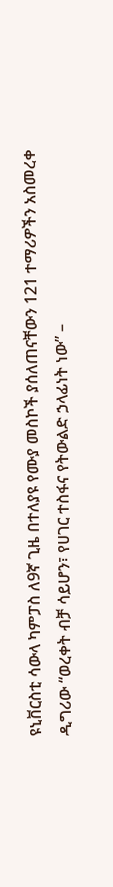ዩኒቨርስቲ ሳውላ ካምፓስ ለ9ኛ ጊዜ በተለያዩ የሙያ መስኮች ያሰለጠናቸውን 121 ተማሪዎችን አስመረቀ
ዲግሪው “ወረቀት ብቻ ሳይሆን፣ የሀገር ተስፋና የትውልድ ኃላፊነት ነው” –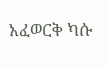አፈወርቅ ካሱ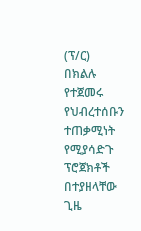(ፕ/ር)
በክልሉ የተጀመሩ የህብረተሰቡን ተጠቃሚነት የሚያሳድጉ ፕሮጀክቶች በተያዘላቸው ጊዜ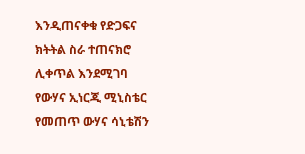እንዲጠናቀቁ የድጋፍና ክትትል ስራ ተጠናክሮ ሊቀጥል እንደሚገባ የውሃና ኢነርጂ ሚኒስቴር የመጠጥ ውሃና ሳኒቴሽን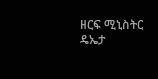ዘርፍ ሚኒስትር ዴኤታ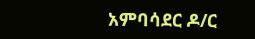አምባሳደር ዶ/ር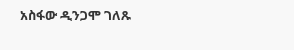አስፋው ዲንጋሞ ገለጹ